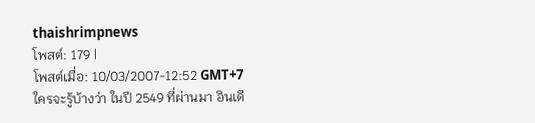thaishrimpnews
โพสต์: 179 |
โพสต์เมื่อ: 10/03/2007-12:52 GMT+7
ใครจะรู้บ้างว่า ในปี 2549 ที่ผ่านมา อินเดี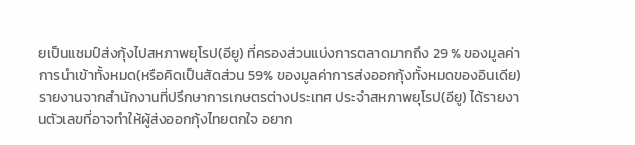ยเป็นแชมป์ส่งกุ้งไปสหภาพยุโรป(อียู) ที่ครองส่วนแบ่งการตลาดมากถึง 29 % ของมูลค่าการนำเข้าทั้งหมด(หรือคิดเป็นสัดส่วน 59% ของมูลค่าการส่งออกกุ้งทั้งหมดของอินเดีย)
รายงานจากสำนักงานที่ปรึกษาการเกษตรต่างประเทศ ประจำสหภาพยุโรป(อียู) ได้รายงานตัวเลขที่อาจทำให้ผู้ส่งออกกุ้งไทยตกใจ อยาก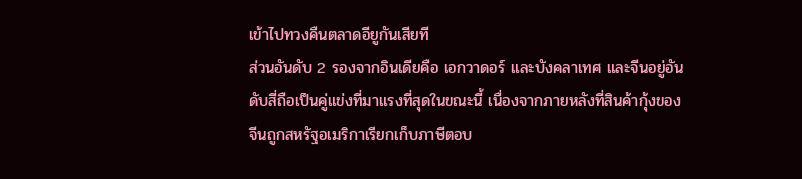เข้าไปทวงคืนตลาดอียูกันเสียที
ส่วนอันดับ 2 รองจากอินเดียคือ เอกวาดอร์ และบังคลาเทศ และจีนอยู่อันดับสี่ถือเป็นคู่แข่งที่มาแรงที่สุดในขณะนี้ เนื่องจากภายหลังที่สินค้ากุ้งของจีนถูกสหรัฐอเมริกาเรียกเก็บภาษีตอบ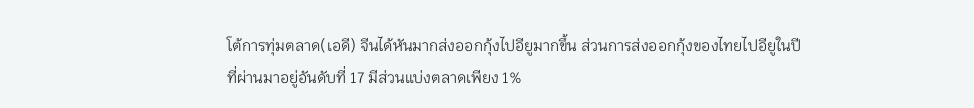โต้การทุ่มตลาด(เอดี) จีนได้หันมากส่งออกกุ้งไปอียูมากขึ้น ส่วนการส่งออกกุ้งของไทยไปอียูในปีที่ผ่านมาอยู่อันดับที่ 17 มีส่วนแบ่งตลาดเพียง 1%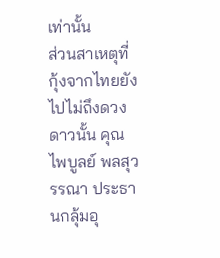เท่านั้น
ส่วนสาเหตุที่ กุ้งจากไทยยังไปไม่ถึงดวงดาวนั้น คุณไพบูลย์ พลสุวรรณา ประธานกลุ้มอุ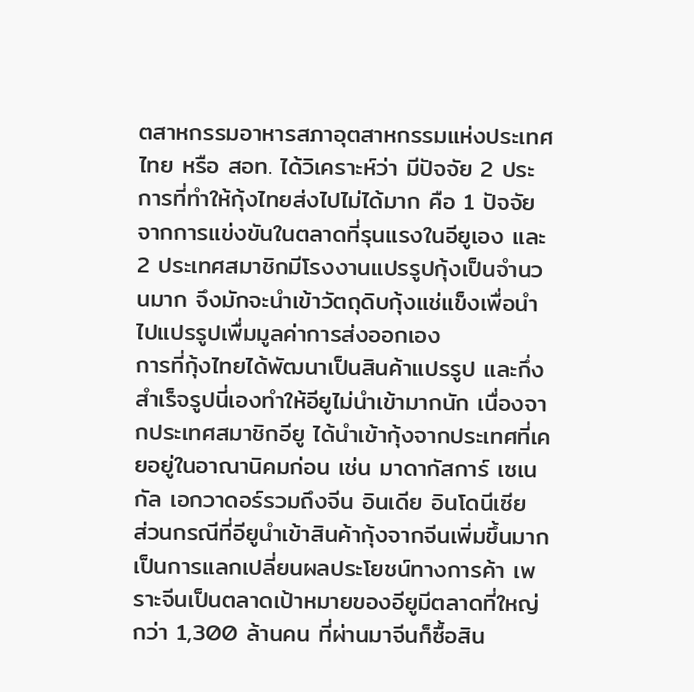ตสาหกรรมอาหารสภาอุตสาหกรรมแห่งประเทศไทย หรือ สอท. ได้วิเคราะห์ว่า มีปัจจัย 2 ประการที่ทำให้กุ้งไทยส่งไปไม่ได้มาก คือ 1 ปัจจัยจากการแข่งขันในตลาดที่รุนแรงในอียูเอง และ 2 ประเทศสมาชิกมีโรงงานแปรรูปกุ้งเป็นจำนวนมาก จึงมักจะนำเข้าวัตถุดิบกุ้งแช่แข็งเพื่อนำไปแปรรูปเพื่มมูลค่าการส่งออกเอง
การที่กุ้งไทยได้พัฒนาเป็นสินค้าแปรรูป และกึ่งสำเร็จรูปนี่เองทำให้อียูไม่นำเข้ามากนัก เนื่องจากประเทศสมาชิกอียู ได้นำเข้ากุ้งจากประเทศที่เคยอยู่ในอาณานิคมก่อน เช่น มาดากัสการ์ เซเนกัล เอกวาดอร์รวมถึงจีน อินเดีย อินโดนีเซีย
ส่วนกรณีที่อียูนำเข้าสินค้ากุ้งจากจีนเพิ่มขึ้นมาก เป็นการแลกเปลี่ยนผลประโยชน์ทางการค้า เพราะจีนเป็นตลาดเป้าหมายของอียูมีตลาดที่ใหญ่กว่า 1,300 ล้านคน ที่ผ่านมาจีนก็ซื้อสิน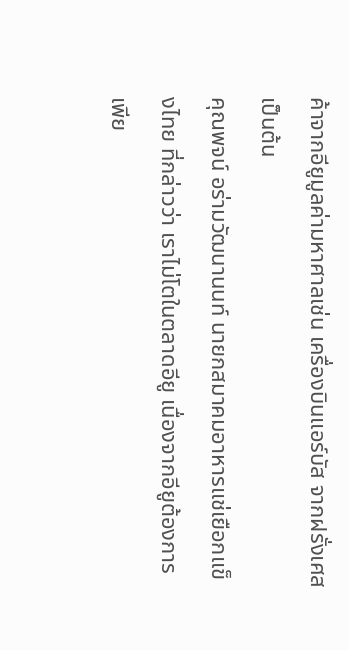ค้าจากอียูมูลค่ามหาศาลเช่น เครื่องบินแอร์บัส จากฝรั่งเศส เป็นต้น
คุณพจน์ อร่ามวัฒนานนท์ นายกสมาคมอาหารแช่เยือกแข็งไทย ที่กล่าวว่า เราไม่โตในตลาดอียู เนื่องจากอียูต้องการเพีย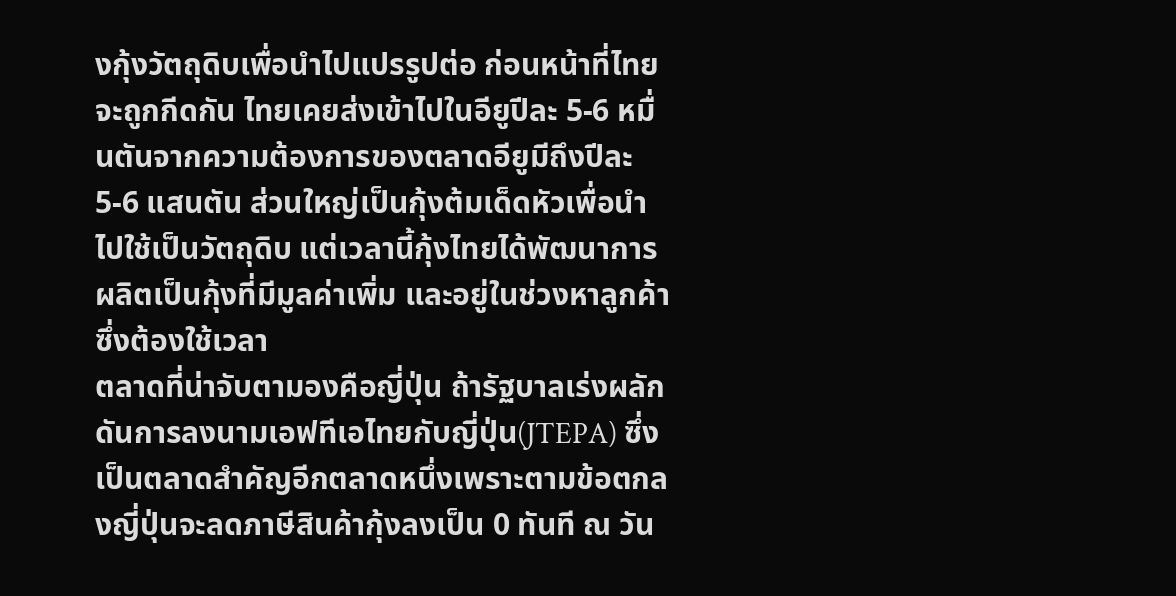งกุ้งวัตถุดิบเพื่อนำไปแปรรูปต่อ ก่อนหน้าที่ไทยจะถูกกีดกัน ไทยเคยส่งเข้าไปในอียูปีละ 5-6 หมื่นตันจากความต้องการของตลาดอียูมีถึงปีละ 5-6 แสนตัน ส่วนใหญ่เป็นกุ้งต้มเด็ดหัวเพื่อนำไปใช้เป็นวัตถุดิบ แต่เวลานี้กุ้งไทยได้พัฒนาการผลิตเป็นกุ้งที่มีมูลค่าเพิ่ม และอยู่ในช่วงหาลูกค้าซึ่งต้องใช้เวลา
ตลาดที่น่าจับตามองคือญี่ปุ่น ถ้ารัฐบาลเร่งผลักดันการลงนามเอฟทีเอไทยกับญี่ปุ่น(JTEPA) ซึ่งเป็นตลาดสำคัญอีกตลาดหนึ่งเพราะตามข้อตกลงญี่ปุ่นจะลดภาษีสินค้ากุ้งลงเป็น 0 ทันที ณ วัน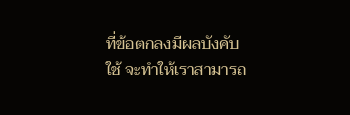ที่ข้อตกลงมีผลบังคับใช้ จะทำให้เราสามารถ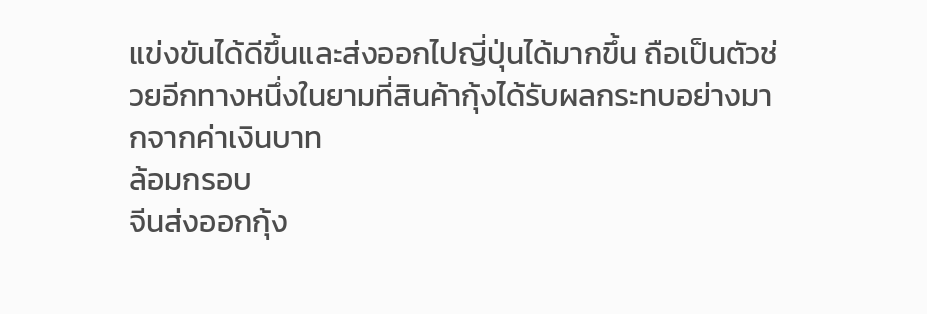แข่งขันได้ดีขึ้นและส่งออกไปญี่ปุ่นได้มากขึ้น ถือเป็นตัวช่วยอีกทางหนึ่งในยามที่สินค้ากุ้งได้รับผลกระทบอย่างมากจากค่าเงินบาท
ล้อมกรอบ
จีนส่งออกกุ้ง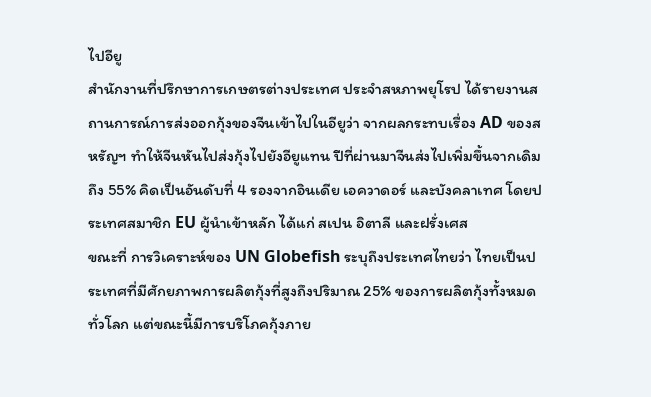ไปอียู
สำนักงานที่ปรึกษาการเกษตรต่างประเทศ ประจำสหภาพยุโรป ได้รายงานสถานการณ์การส่งออกกุ้งของจีนเข้าไปในอียูว่า จากผลกระทบเรื่อง AD ของสหรัญฯ ทำให้จีนหันไปส่งกุ้งไปยังอียูแทน ปีที่ผ่านมาจีนส่งไปเพิ่มขึ้นจากเดิมถึง 55% คิดเป็นอันดับที่ 4 รองจากอินเดีย เอควาดอร์ และบังคลาเทศ โดยประเทศสมาชิก EU ผู้นำเข้าหลัก ได้แก่ สเปน อิตาลี และฝรั่งเศส
ขณะที่ การวิเคราะห์ของ UN Globefish ระบุถึงประเทศไทยว่า ไทยเป็นประเทศที่มีศักยภาพการผลิตกุ้งที่สูงถึงปริมาณ 25% ของการผลิตกุ้งทั้งหมดทั่วโลก แต่ขณะนี้มีการบริโภคกุ้งภาย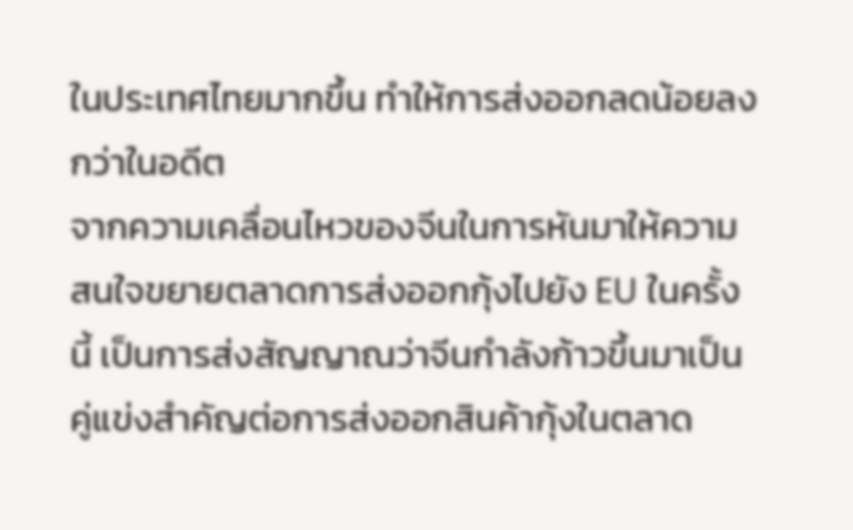ในประเทศไทยมากขึ้น ทำให้การส่งออกลดน้อยลงกว่าในอดีต
จากความเคลื่อนไหวของจีนในการหันมาให้ความสนใจขยายตลาดการส่งออกกุ้งไปยัง EU ในครั้งนี้ เป็นการส่งสัญญาณว่าจีนกำลังก้าวขึ้นมาเป็นคู่แข่งสำคัญต่อการส่งออกสินค้ากุ้งในตลาด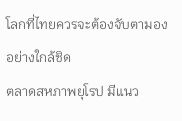โลกที่ไทยควรจะต้องจับตามองอย่างใกล้ชิด
ตลาดสหภาพยุโรป มีแนว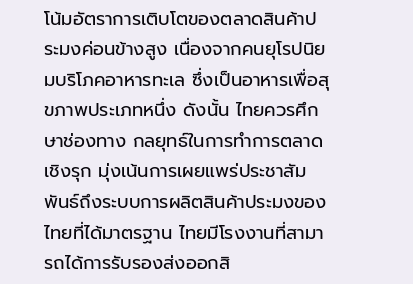โน้มอัตราการเติบโตของตลาดสินค้าประมงค่อนข้างสูง เนื่องจากคนยุโรปนิยมบริโภคอาหารทะเล ซึ่งเป็นอาหารเพื่อสุขภาพประเภทหนึ่ง ดังนั้น ไทยควรศึกษาช่องทาง กลยุทธ์ในการทำการตลาดเชิงรุก มุ่งเน้นการเผยแพร่ประชาสัมพันธ์ถึงระบบการผลิตสินค้าประมงของไทยที่ได้มาตรฐาน ไทยมีโรงงานที่สามารถได้การรับรองส่งออกสิ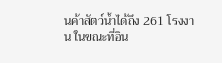นค้าสัตว์น้ำได้ถึง 261 โรงงาน ในขณะที่อิน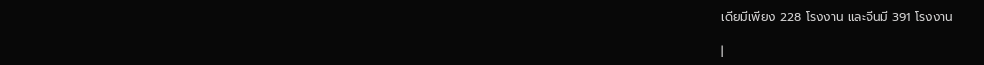เดียมีเพียง 228 โรงงาน และจีนมี 391 โรงงาน

|